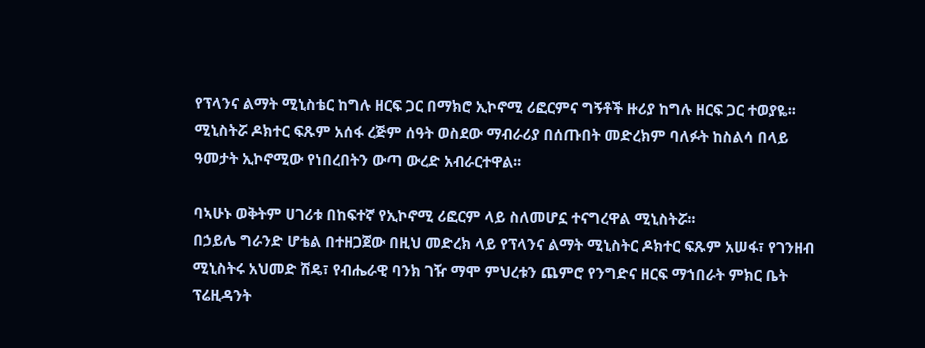የፕላንና ልማት ሚኒስቴር ከግሉ ዘርፍ ጋር በማክሮ ኢኮኖሚ ሪፎርምና ግኝቶች ዙሪያ ከግሉ ዘርፍ ጋር ተወያዬ፡፡
ሚኒስትሯ ዶክተር ፍጹም አሰፋ ረጅም ሰዓት ወስደው ማብራሪያ በሰጡበት መድረክም ባለፉት ከስልሳ በላይ ዓመታት ኢኮኖሚው የነበረበትን ውጣ ውረድ አብራርተዋል፡፡

ባኣሁኑ ወቅትም ሀገሪቱ በከፍተኛ የኢኮኖሚ ሪፎርም ላይ ስለመሆኗ ተናግረዋል ሚኒስትሯ፡፡
በኃይሌ ግራንድ ሆቴል በተዘጋጀው በዚህ መድረክ ላይ የፕላንና ልማት ሚኒስትር ዶክተር ፍጹም አሠፋ፣ የገንዘብ ሚኒስትሩ አህመድ ሽዴ፣ የብሔራዊ ባንክ ገዥ ማሞ ምህረቱን ጨምሮ የንግድና ዘርፍ ማኀበራት ምክር ቤት ፕሬዚዳንት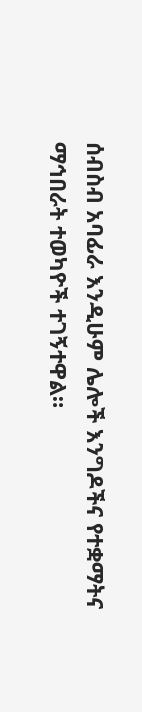ሰብስብ አባፊራ እንዲሁም ሌሎች እንግዶችና የተቋማትና ማኅበራት ተወካዮች ተገኝተዋል።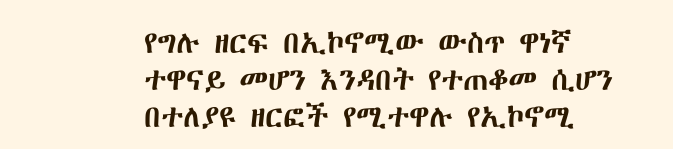የግሉ ዘርፍ በኢኮኖሚው ውስጥ ዋነኛ ተዋናይ መሆን እንዳበት የተጠቆመ ሲሆን በተለያዩ ዘርፎች የሚተዋሉ የኢኮኖሚ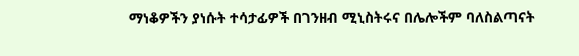ማነቆዎችን ያነሱት ተሳታፊዎች በገንዘብ ሚኒስትሩና በሌሎችም ባለስልጣናት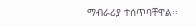ማብራሪያ ተሰጥባቸዋል፡፡